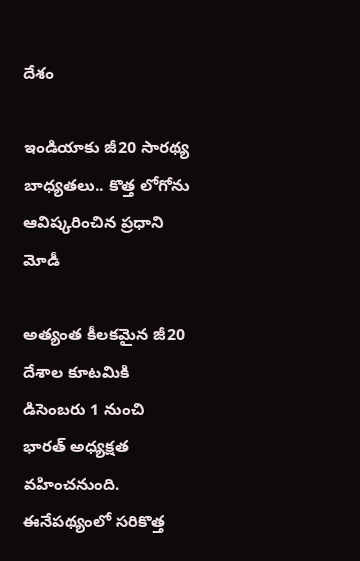దేశం

ఇండియాకు జీ20 సారథ్య బాధ్యతలు.. కొత్త లోగోను ఆవిష్కరించిన ప్రధాని మోడీ

అత్యంత కీలకమైన జీ20 దేశాల కూటమికి డిసెంబరు 1 నుంచి  భారత్ అధ్యక్షత వహించనుంది. ఈనేపథ్యంలో సరికొత్త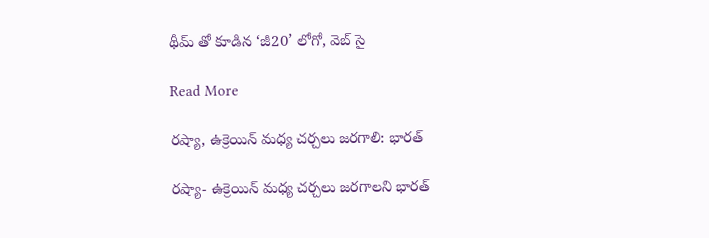థీమ్ తో కూడిన ‘జీ20’ లోగో, వెబ్ సై

Read More

రష్యా, ఉక్రెయిన్ మధ్య చర్చలు జరగాలి: భారత్

రష్యా- ఉక్రెయిన్ మధ్య చర్చలు జరగాలని భారత్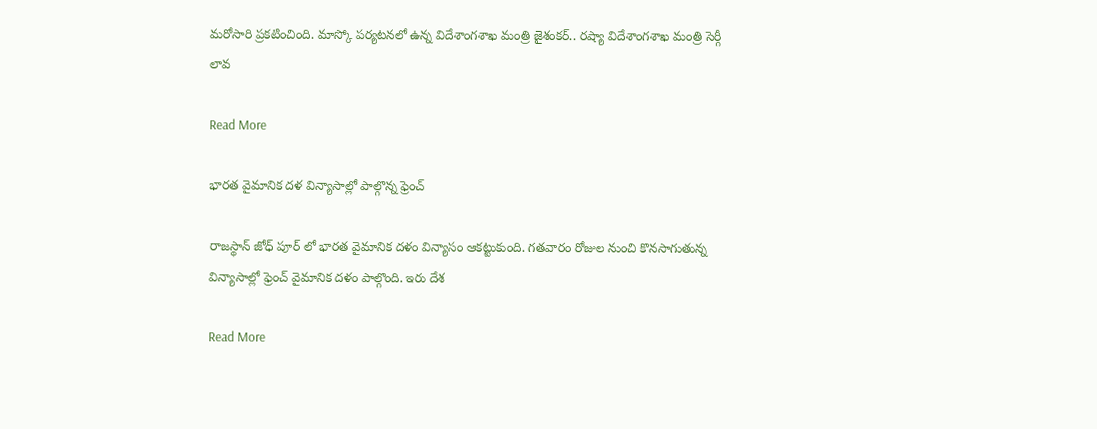మరోసారి ప్రకటించింది. మాస్కో పర్యటనలో ఉన్న విదేశాంగశాఖ మంత్రి జైశంకర్.. రష్యా విదేశాంగశాఖ మంత్రి సెర్గీ లావ

Read More

భారత వైమానిక దళ విన్యాసాల్లో పాల్గొన్న ఫ్రెంచ్

రాజస్థాన్ జోధ్ పూర్ లో భారత వైమానిక దళం విన్యాసం ఆకట్టుకుంది. గతవారం రోజుల నుంచి కొనసాగుతున్న విన్యాసాల్లో ఫ్రెంచ్ వైమానిక దళం పాల్గొంది. ఇరు దేశ

Read More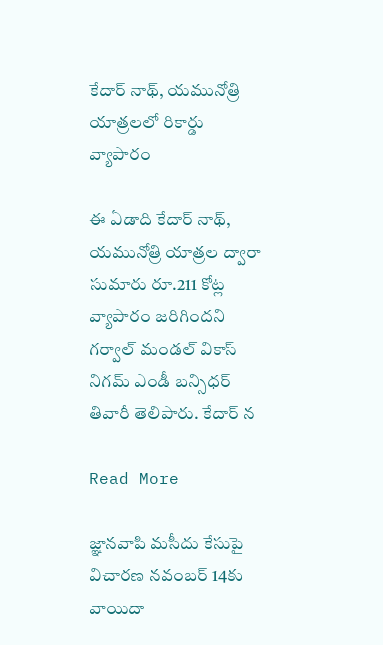కేదార్ నాథ్, యమునోత్రి యాత్రలలో రికార్డు వ్యాపారం

ఈ ఏడాది కేదార్ నాథ్, యమునోత్రి యాత్రల ద్వారా సుమారు రూ.211 కోట్ల వ్యాపారం జరిగిందని గర్వాల్ మండల్ వికాస్ నిగమ్ ఎండీ బన్సిధర్ తివారీ తెలిపారు. కేదార్ న

Read More

జ్ఞానవాపి మసీదు కేసుపై విచారణ నవంబర్ 14కు వాయిదా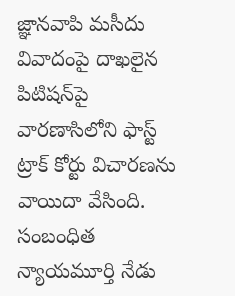జ్ఞానవాపి మసీదు వివాదంపై దాఖలైన పిటిషన్‌పై వారణాసిలోని ఫాస్ట్ ట్రాక్ కోర్టు విచారణను వాయిదా వేసింది. సంబంధిత న్యాయమూర్తి నేడు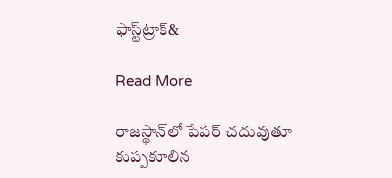ఫాస్ట్‌ట్రాక్&

Read More

రాజస్థాన్‌లో పేపర్ చదువుతూ కుప్పకూలిన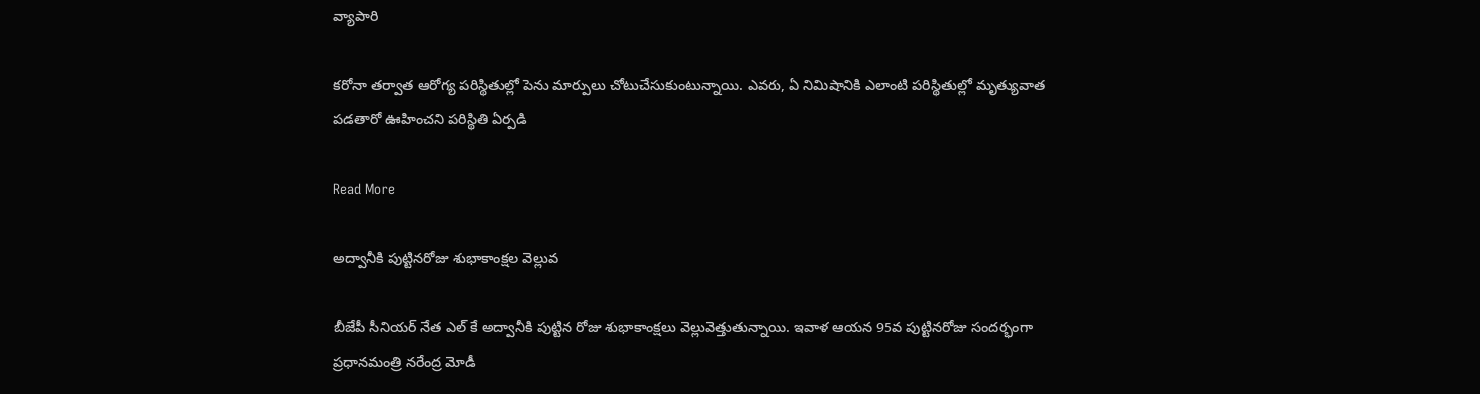వ్యాపారి

కరోనా తర్వాత ఆరోగ్య పరిస్థితుల్లో పెను మార్పులు చోటుచేసుకుంటున్నాయి. ఎవరు, ఏ నిమిషానికి ఎలాంటి పరిస్థితుల్లో మృత్యువాత పడతారో ఊహించని పరిస్థితి ఏర్పడి

Read More

అద్వానీకి పుట్టినరోజు శుభాకాంక్షల వెల్లువ

బీజేపీ సీనియర్ నేత ఎల్ కే అద్వానీకి పుట్టిన రోజు శుభాకాంక్షలు వెల్లువెత్తుతున్నాయి. ఇవాళ ఆయన 95వ పుట్టినరోజు సందర్భంగా ప్రధానమంత్రి నరేంద్ర మోడీ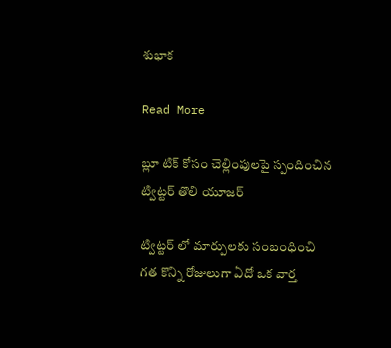శుభాక

Read More

బ్లూ టిక్ కోసం చెల్లింపులపై స్పందించిన ట్విట్టర్ తొలి యూజర్

ట్విట్టర్ లో మార్పులకు సంబంధించి గత కొన్ని రోజులుగా ఏదో ఒక వార్త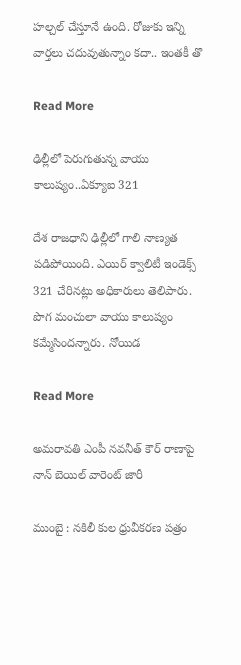హల్చల్ చేస్తూనే ఉంది. రోజుకు ఇన్ని వార్తలు చదువుతున్నాం కదా.. ఇంతకీ తొ

Read More

ఢిల్లీలో పెరుగుతున్న వాయు కాలుష్యం..ఏక్యూఐ 321

దేశ రాజధాని ఢిల్లీలో గాలి నాణ్యత పడిపోయింది. ఎయిర్ క్వాలిటీ ఇండెక్స్ 321 చేరినట్లు అధికారులు తెలిపారు. పొగ మంచులా వాయు కాలుష్యం కమ్మేసిందన్నారు. నోయిడ

Read More

అమరావతి ఎంపీ నవనీత్ కౌర్ రాణాపై నాన్ బెయిల్ వారెంట్ జారీ

ముంబై : నకిలీ కుల ధ్రువీకరణ పత్రం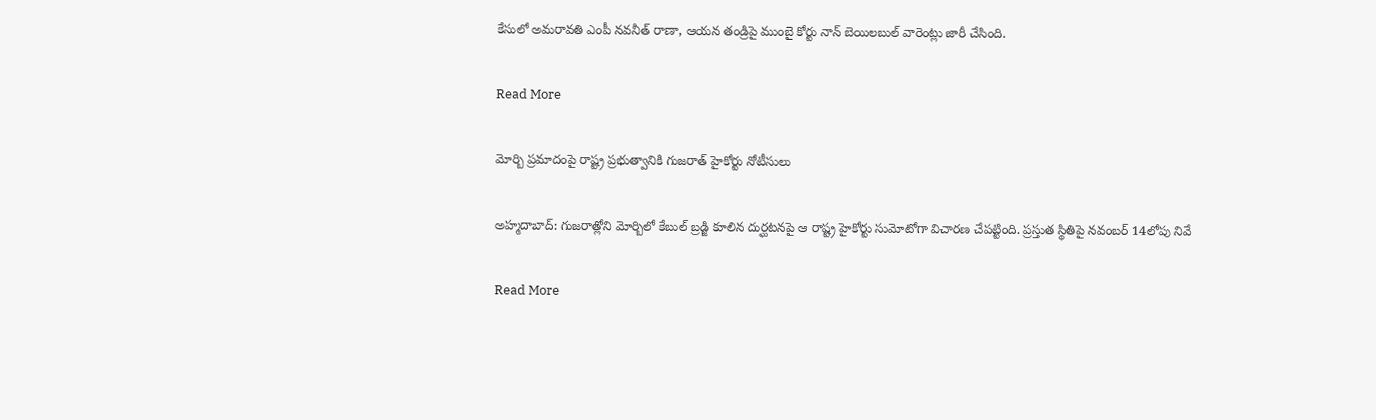కేసులో అమరావతి ఎంపీ నవనీత్‌ రాణా, ఆయన తండ్రిపై ముంబై కోర్టు నాన్‌ బెయిలబుల్‌ వారెంట్లు జారీ చేసింది.

Read More

మోర్బి ప్రమాదంపై రాష్ట్ర ప్రభుత్వానికి గుజరాత్ హైకోర్టు నోటీసులు

అహ్మదాబాద్: గుజరాత్లోని మోర్బిలో కేబుల్ బ్రడ్జి కూలిన దుర్ఘటనపై ఆ రాష్ట్ర హైకోర్టు సుమోటోగా విచారణ చేపట్టింది. ప్రస్తుత స్థితిపై నవంబర్ 14లోపు నివే

Read More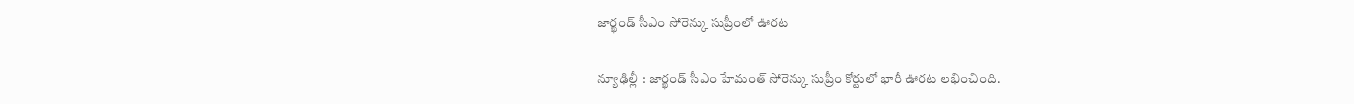జార్ఖండ్ సీఎం సోరెన్కు సుప్రీంలో ఊరట

న్యూఢిల్లీ : జార్ఖండ్ సీఎం హేమంత్ సోరెన్కు సుప్రీం కోర్టులో భారీ ఊరట లభించింది.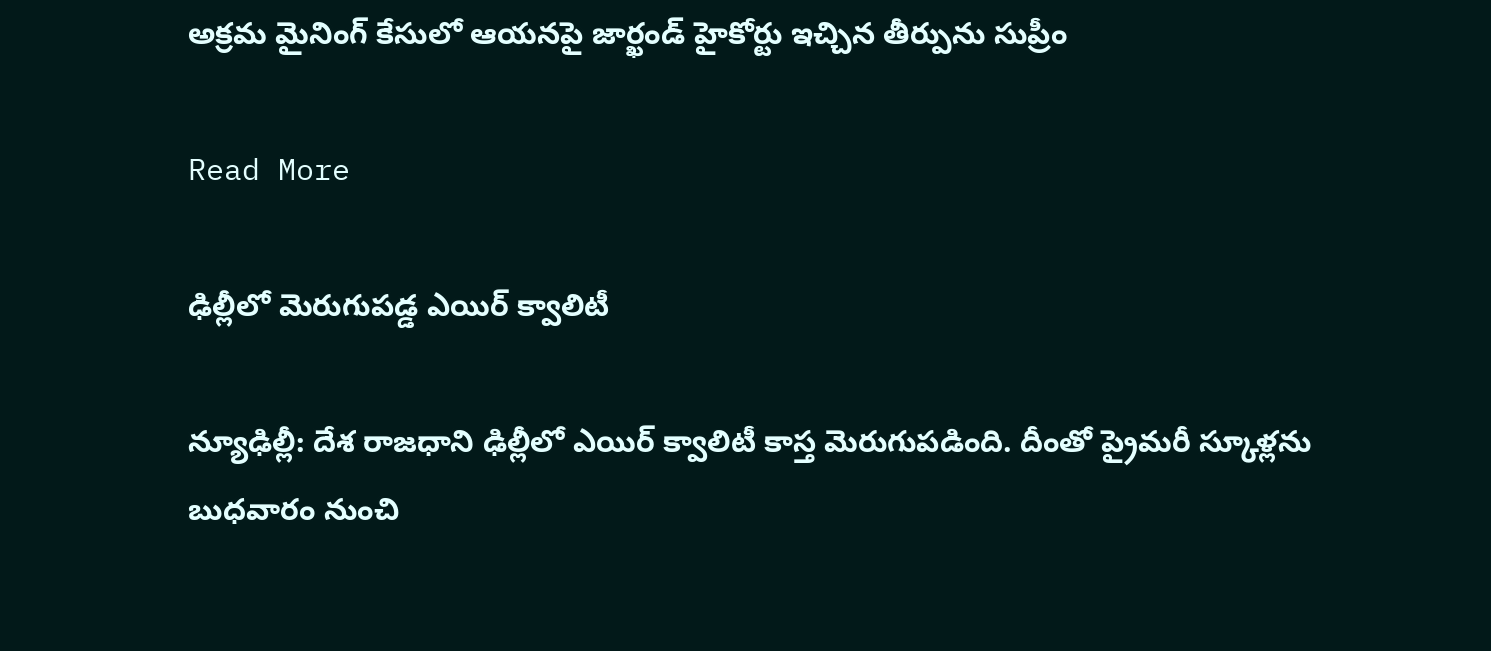అక్రమ మైనింగ్ కేసులో ఆయనపై జార్ఖండ్ హైకోర్టు ఇచ్చిన తీర్పును సుప్రీం

Read More

ఢిల్లీలో మెరుగుపడ్డ ఎయిర్ క్వాలిటీ

న్యూఢిల్లీ: దేశ రాజధాని ఢిల్లీలో ఎయిర్ క్వాలిటీ కాస్త మెరుగుపడింది. దీంతో ప్రైమరీ స్కూళ్లను బుధవారం నుంచి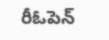రీఓపెన్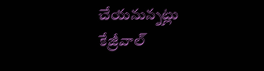చేయనున్నట్లు కేజ్రీవాల్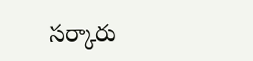సర్కారు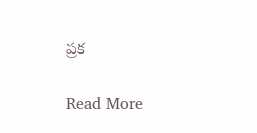ప్రక

Read More